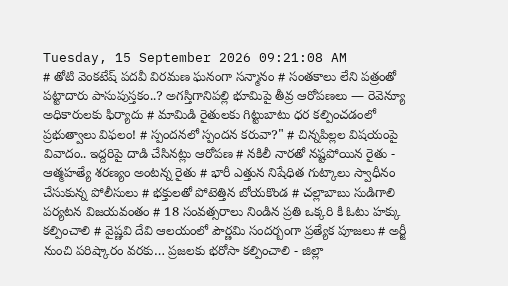Tuesday, 15 September 2026 09:21:08 AM
# తోటి వెంకటేష్ పదవీ విరమణ ఘనంగా సన్మానం # సంతకాలు లేని పత్రంతో పట్టాదారు పాసుపుస్తకం..? అగస్తిగానిపల్లి భూమిపై తీవ్ర ఆరోపణలు — రెవెన్యూ అధికారులకు ఫిర్యాదు # మామిడి రైతులకు గిట్టుబాటు ధర కల్పించడంలో ప్రభుత్వాలు విఫలం! # స్పందనలో స్పందన కరువా?" # చిన్నపిల్లల విషయంపై వివాదం.. ఇద్దరిపై దాడి చేసినట్లు ఆరోపణ # నకిలీ నారతో నష్టపోయిన రైతు - ఆత్మహత్యే శరణ్యం అంటన్న రైతు # భారీ ఎత్తున నిషేధిత గుట్కాలు స్వాధీనం చేసుకున్న పోలీసులు # భక్తులతో పోటెత్తిన బోయకొండ # చల్లాబాబు సుడిగాలి పర్యటన విజయవంతం # 18 సంవత్సరాలు నిండిన ప్రతి ఒక్కరి కి ఓటు హక్కు కల్పించాలి # వైష్ణవి దేవి ఆలయంలో పౌర్ణమి సందర్బంగా ప్రత్యేక పూజలు # అర్జీ నుంచి పరిష్కారం వరకు… ప్రజలకు భరోసా కల్పించాలి - జిల్లా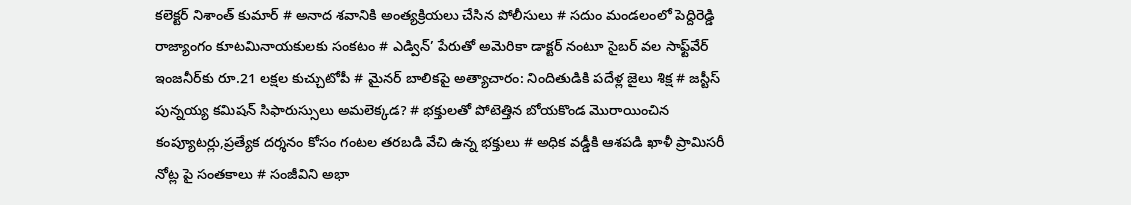కలెక్టర్ నిశాంత్ కుమార్ # అనాద శవానికి అంత్యక్రియలు చేసిన పోలీసులు # సదుం మండలంలో పెద్దిరెడ్డి రాజ్యాంగం కూటమినాయకులకు సంకటం # ఎడ్విన్’ పేరుతో అమెరికా డాక్టర్ నంటూ సైబర్ వల సాఫ్ట్‌వేర్ ఇంజనీర్‌కు రూ.21 లక్షల కుచ్చుటోపీ # మైనర్ బాలికపై అత్యాచారం: నిందితుడికి పదేళ్ల జైలు శిక్ష # జస్టీస్ పున్నయ్య కమిషన్ సిఫారుస్సులు అమలెక్కడ? # భక్తులతో పోటెత్తిన బోయకొండ మొరాయించిన కంప్యూటర్లు,ప్రత్యేక దర్శనం కోసం గంటల తరబడి వేచి ఉన్న భక్తులు # అధిక వడ్డీకి ఆశపడి ఖాళీ ప్రామిసరీ నోట్ల పై సంతకాలు # సంజీవిని అభా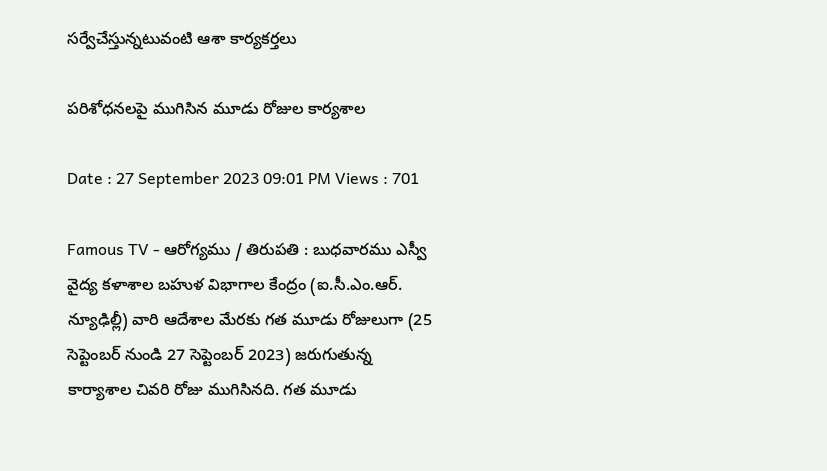సర్వేచేస్తున్నటువంటి ఆశా కార్యకర్తలు

పరిశోధనలపై ముగిసిన మూడు రోజుల కార్యశాల

Date : 27 September 2023 09:01 PM Views : 701

Famous TV - ఆరోగ్యము / తిరుపతి : బుధవారము ఎస్వీ వైద్య కళాశాల బహుళ విభాగాల కేంద్రం (ఐ.సీ.ఎం.ఆర్. న్యూఢిల్లీ) వారి ఆదేశాల మేరకు గత మూడు రోజులుగా (25 సెప్టెంబర్ నుండి 27 సెప్టెంబర్ 2023) జరుగుతున్న కార్యాశాల చివరి రోజు ముగిసినది. గత మూడు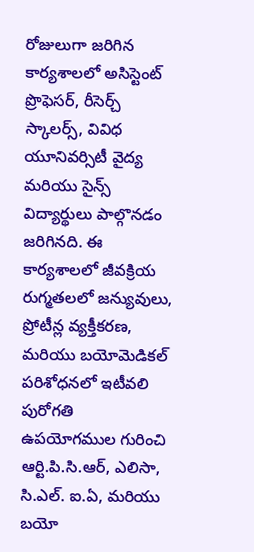రోజులుగా జరిగిన కార్యశాలలో అసిస్టెంట్ ప్రొఫెసర్, రీసెర్చ్ స్కాలర్స్, వివిధ యూనివర్సిటీ వైద్య మరియు సైన్స్ విద్యార్థులు పాల్గొనడం జరిగినది. ఈ కార్యశాలలో జీవక్రియ రుగ్మతలలో జన్యువులు, ప్రోటీన్ల వ్యక్తీకరణ, మరియు బయోమెడికల్ పరిశోధనలో ఇటీవలి పురోగతి ఉపయోగముల గురించి ఆర్టి.పి.సి.ఆర్, ఎలిసా, సి.ఎల్. ఐ.ఏ, మరియు బయో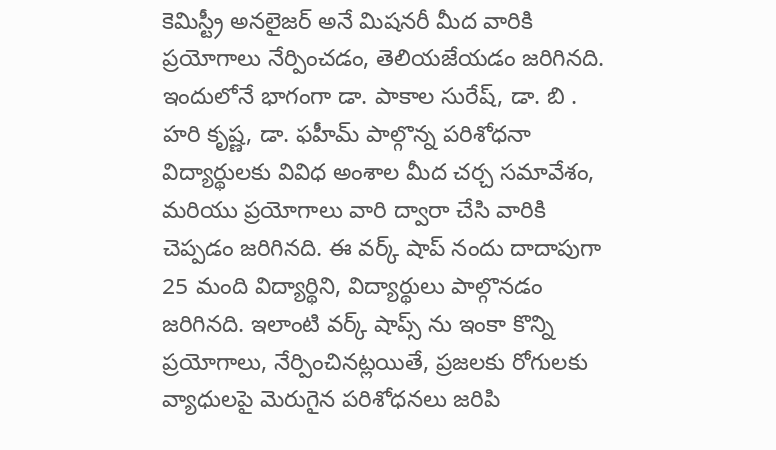కెమిస్ట్రీ అనలైజర్ అనే మిషనరీ మీద వారికి ప్రయోగాలు నేర్పించడం, తెలియజేయడం జరిగినది. ఇందులోనే భాగంగా డా. పాకాల సురేష్, డా. బి . హరి కృష్ణ, డా. ఫహీమ్ పాల్గొన్న పరిశోధనా విద్యార్థులకు వివిధ అంశాల మీద చర్చ సమావేశం, మరియు ప్రయోగాలు వారి ద్వారా చేసి వారికి చెప్పడం జరిగినది. ఈ వర్క్ షాప్ నందు దాదాపుగా 25 మంది విద్యార్థిని, విద్యార్థులు పాల్గొనడం జరిగినది. ఇలాంటి వర్క్ షాప్స్ ను ఇంకా కొన్ని ప్రయోగాలు, నేర్పించినట్లయితే, ప్రజలకు రోగులకు వ్యాధులపై మెరుగైన పరిశోధనలు జరిపి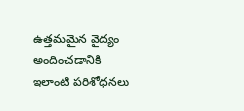ఉత్తమమైన వైద్యం అందించడానికి ఇలాంటి పరిశోధనలు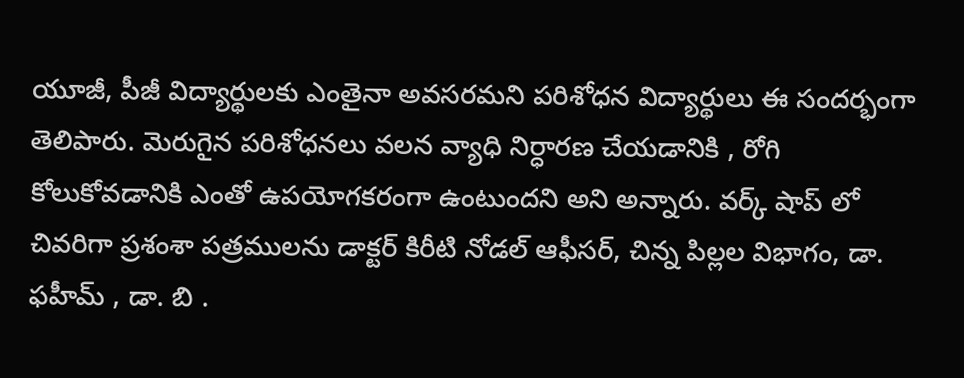యూజీ, పీజీ విద్యార్థులకు ఎంతైనా అవసరమని పరిశోధన విద్యార్థులు ఈ సందర్భంగా తెలిపారు. మెరుగైన పరిశోధనలు వలన వ్యాధి నిర్ధారణ చేయడానికి , రోగి కోలుకోవడానికి ఎంతో ఉపయోగకరంగా ఉంటుందని అని అన్నారు. వర్క్ షాప్ లో చివరిగా ప్రశంశా పత్రములను డాక్టర్ కిరీటి నోడల్ ఆఫీసర్, చిన్న పిల్లల విభాగం, డా. ఫహీమ్ , డా. బి .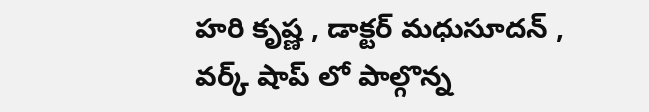హరి కృష్ణ , డాక్టర్ మధుసూదన్ , వర్క్ షాప్ లో పాల్గొన్న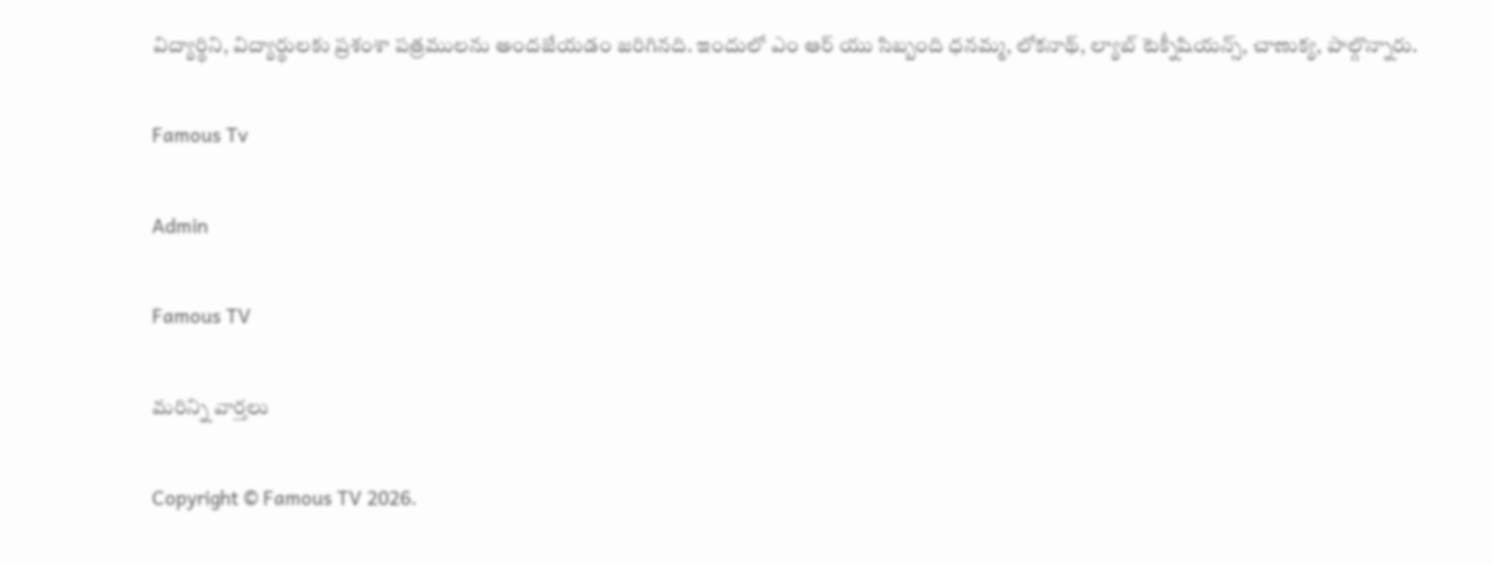విద్యార్థిని, విద్యార్థులకు ప్రశంశా పత్రములను అందజేయడం జరిగినది. ఇందులో ఎం ఆర్ యు సిబ్బంది ధనమ్మ, లోకనాథ్, ల్యాబ్ టెక్నీషియన్స్, చాణుక్య, పాల్గొన్నారు.

Famous Tv

Admin

Famous TV

మరిన్ని వార్తలు

Copyright © Famous TV 2026.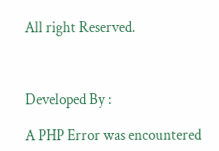All right Reserved.



Developed By :

A PHP Error was encountered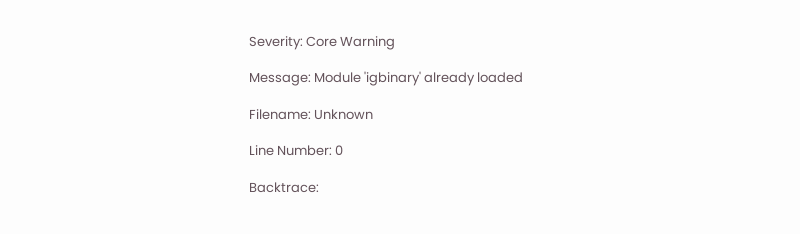Severity: Core Warning

Message: Module 'igbinary' already loaded

Filename: Unknown

Line Number: 0

Backtrace: